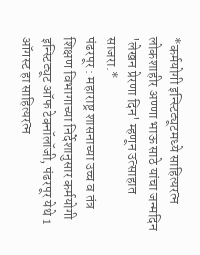*कर्मयोगी इन्स्टिट्यूटमध्ये साहित्यरत्न लोकशाहीर अण्णा भाऊ साठे यांचा जन्मदिन 'लेखन प्रेरणा दिन' म्हणून उत्साहात साजरा.*
पंढरपूर : महाराष्ट्र शासनाच्या उच्च व तंत्र शिक्षण विभागाच्या निर्देशानुसार कर्मयोगी इन्स्टिट्यूट ऑफ टेक्नॉलॉजी, पंढरपूर येथे 1 ऑगस्ट हा साहित्यरत्न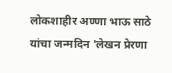लोकशाहीर अण्णा भाऊ साठे यांचा जन्मदिन 'लेखन प्रेरणा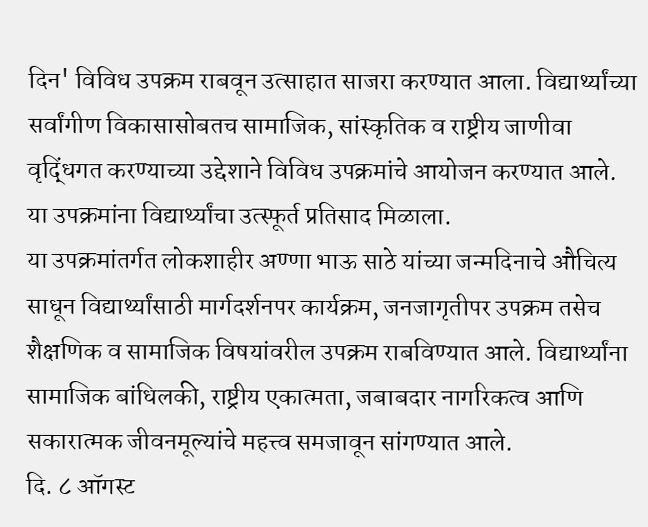दिन' विविध उपक्रम राबवून उत्साहात साजरा करण्यात आला. विद्यार्थ्यांच्या सर्वांगीण विकासासोबतच सामाजिक, सांस्कृतिक व राष्ट्रीय जाणीवा वृद्धिंगत करण्याच्या उद्देशाने विविध उपक्रमांचे आयोजन करण्यात आले. या उपक्रमांना विद्यार्थ्यांचा उत्स्फूर्त प्रतिसाद मिळाला.
या उपक्रमांतर्गत लोकशाहीर अण्णा भाऊ साठे यांच्या जन्मदिनाचे औचित्य साधून विद्यार्थ्यांसाठी मार्गदर्शनपर कार्यक्रम, जनजागृतीपर उपक्रम तसेच शैक्षणिक व सामाजिक विषयांवरील उपक्रम राबविण्यात आले. विद्यार्थ्यांना सामाजिक बांधिलकी, राष्ट्रीय एकात्मता, जबाबदार नागरिकत्व आणि सकारात्मक जीवनमूल्यांचे महत्त्व समजावून सांगण्यात आले.
दि. ८ ऑगस्ट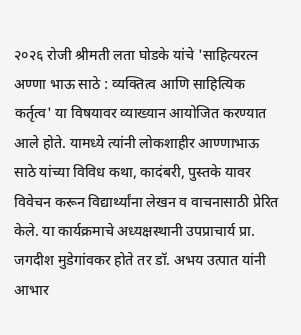२०२६ रोजी श्रीमती लता घोडके यांचे 'साहित्यरत्न अण्णा भाऊ साठे : व्यक्तित्व आणि साहित्यिक कर्तृत्व' या विषयावर व्याख्यान आयोजित करण्यात आले होते. यामध्ये त्यांनी लोकशाहीर आण्णाभाऊ साठे यांच्या विविध कथा, कादंबरी, पुस्तके यावर विवेचन करून विद्यार्थ्यांना लेखन व वाचनासाठी प्रेरित केले. या कार्यक्रमाचे अध्यक्षस्थानी उपप्राचार्य प्रा. जगदीश मुडेगांवकर होते तर डॉ. अभय उत्पात यांनी आभार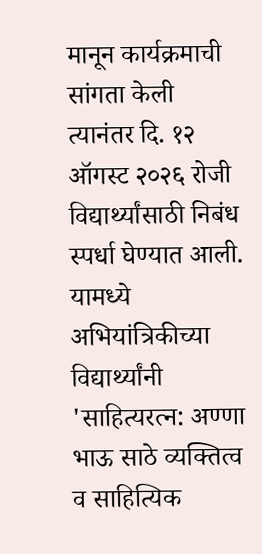मानून कार्यक्रमाची सांगता केली
त्यानंतर दि. १२ ऑगस्ट २०२६ रोजी विद्यार्थ्यांसाठी निबंध स्पर्धा घेण्यात आली. यामध्ये अभियांत्रिकीच्या विद्यार्थ्यांनी 'साहित्यरत्न: अण्णा भाऊ साठे व्यक्तित्व व साहित्यिक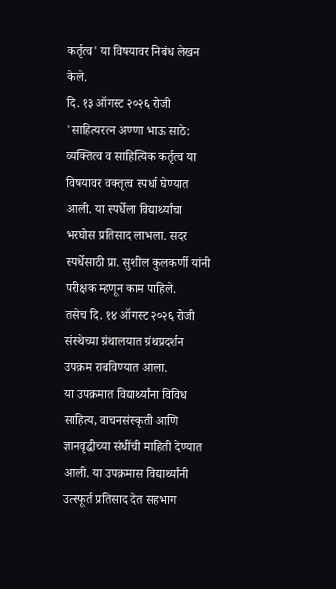कर्तृत्व' या विषयावर निबंध लेखन केले.
दि. १३ ऑगस्ट २०२६ रोजी 'साहित्यरत्न अण्णा भाऊ साठे: व्यक्तित्व व साहित्यिक कर्तृत्व या विषयावर वक्तृत्व स्पर्धा घेण्यात आली. या स्पर्धेला विद्यार्थ्यांचा भरघोस प्रतिसाद लाभला. सदर स्पर्धेसाठी प्रा. सुशील कुलकर्णी यांनी परीक्षक म्हणून काम पाहिले.
तसेच दि. १४ ऑगस्ट २०२६ रोजी संस्थेच्या ग्रंथालयात ग्रंथप्रदर्शन उपक्रम राबविण्यात आला.
या उपक्रमात विद्यार्थ्यांना विविध साहित्य, वाचनसंस्कृती आणि ज्ञानवृद्धीच्या संधींची माहिती देण्यात आली. या उपक्रमास विद्यार्थ्यांनी उत्स्फूर्त प्रतिसाद देत सहभाग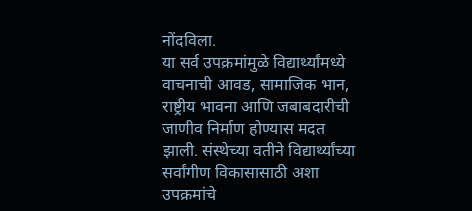नोंदविला.
या सर्व उपक्रमांमुळे विद्यार्थ्यांमध्ये वाचनाची आवड, सामाजिक भान, राष्ट्रीय भावना आणि जबाबदारीची जाणीव निर्माण होण्यास मदत झाली. संस्थेच्या वतीने विद्यार्थ्यांच्या सर्वांगीण विकासासाठी अशा उपक्रमांचे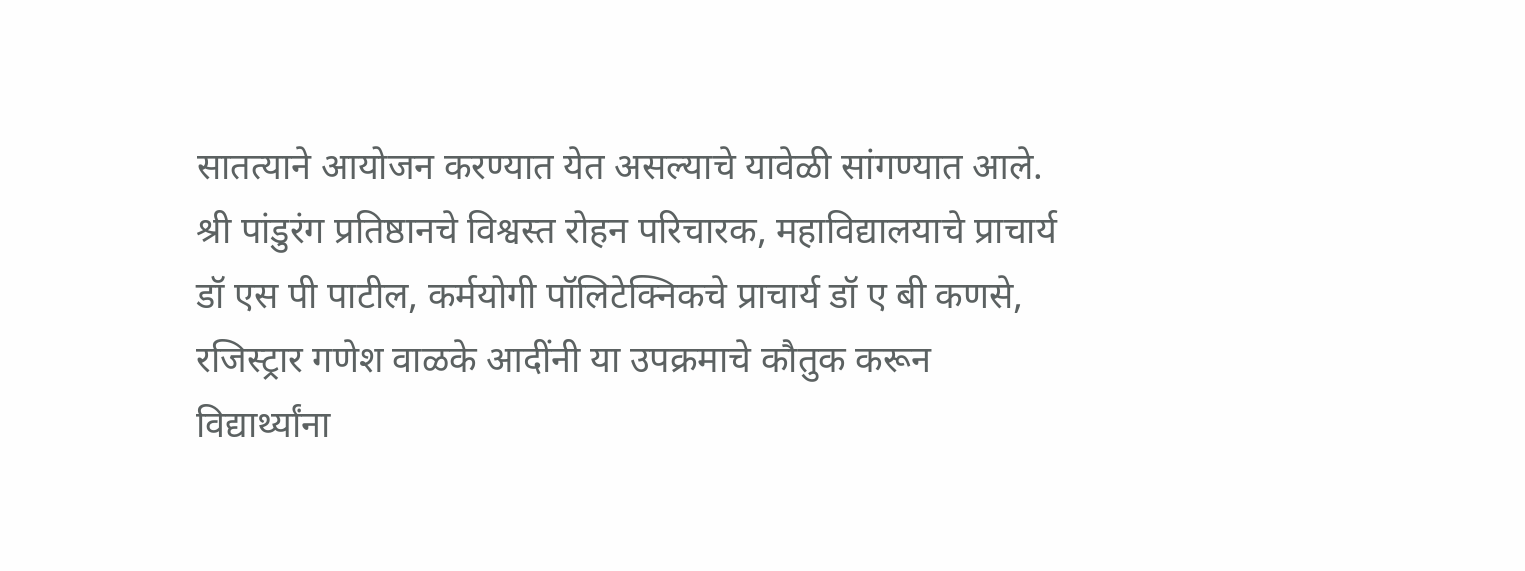सातत्याने आयोजन करण्यात येत असल्याचे यावेळी सांगण्यात आले.
श्री पांडुरंग प्रतिष्ठानचे विश्वस्त रोहन परिचारक, महाविद्यालयाचे प्राचार्य डॉ एस पी पाटील, कर्मयोगी पॉलिटेक्निकचे प्राचार्य डॉ ए बी कणसे, रजिस्ट्रार गणेश वाळके आदींनी या उपक्रमाचे कौतुक करून विद्यार्थ्यांना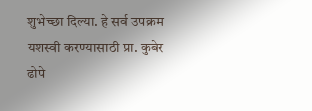शुभेच्छा दिल्या. हे सर्व उपक्रम यशस्वी करण्यासाठी प्रा. कुबेर ढोपे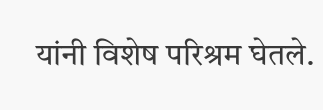यांनी विशेष परिश्रम घेतले.